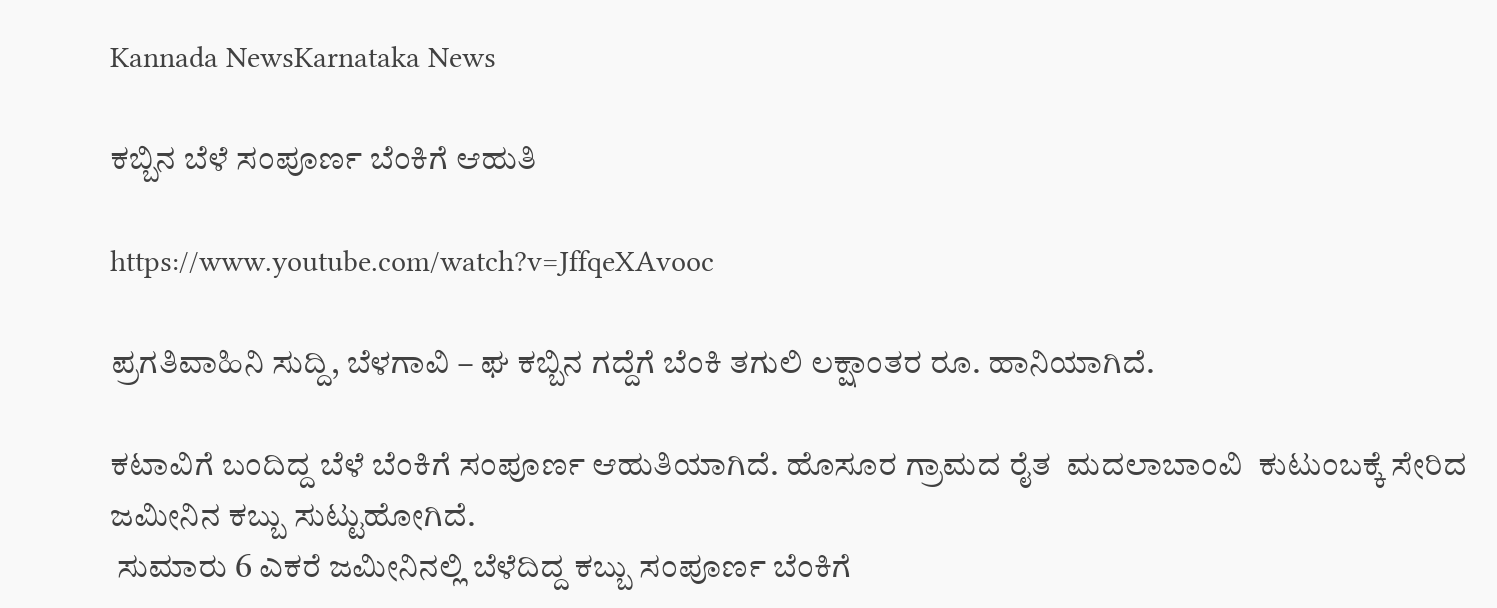Kannada NewsKarnataka News

ಕಬ್ಬಿನ ಬೆಳೆ ಸಂಪೂರ್ಣ ಬೆಂಕಿಗೆ ಆಹುತಿ

https://www.youtube.com/watch?v=JffqeXAvooc

ಪ್ರಗತಿವಾಹಿನಿ ಸುದ್ದಿ, ಬೆಳಗಾವಿ – ಘ ಕಬ್ಬಿನ ಗದ್ದೆಗೆ ಬೆಂಕಿ ತಗುಲಿ ಲಕ್ಷಾಂತರ ರೂ. ಹಾನಿಯಾಗಿದೆ.

ಕಟಾವಿಗೆ ಬಂದಿದ್ದ ಬೆಳೆ ಬೆಂಕಿಗೆ ಸಂಪೂರ್ಣ ಆಹುತಿಯಾಗಿದೆ. ಹೊಸೂರ ಗ್ರಾಮದ ರೈತ  ಮದಲಾಬಾಂವಿ  ಕುಟುಂಬಕ್ಕೆ ಸೇರಿದ ಜಮೀನಿನ ಕಬ್ಬು ಸುಟ್ಟುಹೋಗಿದೆ.
 ಸುಮಾರು 6 ಎಕರೆ ಜಮೀನಿನಲ್ಲಿ ಬೆಳೆದಿದ್ದ ಕಬ್ಬು ಸಂಪೂರ್ಣ ಬೆಂಕಿಗೆ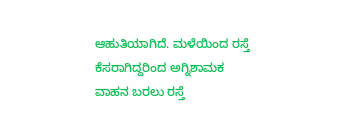ಆಹುತಿಯಾಗಿದೆ. ಮಳೆಯಿಂದ ರಸ್ತೆ ಕೆಸರಾಗಿದ್ದರಿಂದ ಅಗ್ನಿಶಾಮಕ ವಾಹನ ಬರಲು ರಸ್ತೆ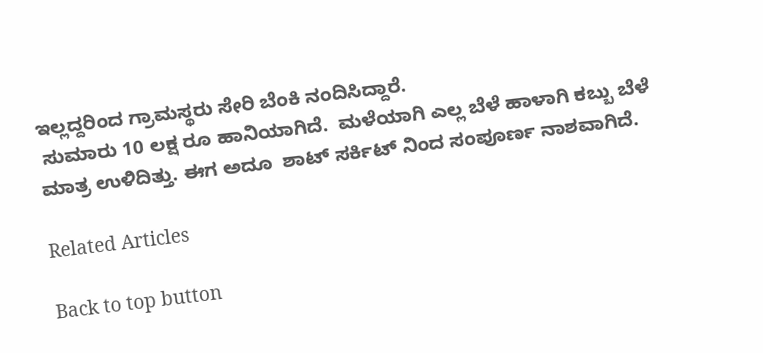ಇಲ್ಲದ್ದರಿಂದ ಗ್ರಾಮಸ್ಥರು ಸೇರಿ ಬೆಂಕಿ ನಂದಿಸಿದ್ದಾರೆ.
 ಸುಮಾರು 10 ಲಕ್ಷ ರೂ ಹಾನಿಯಾಗಿದೆ.  ಮಳೆಯಾಗಿ ಎಲ್ಲ ಬೆಳೆ ಹಾಳಾಗಿ ಕಬ್ಬು ಬೆಳೆ ಮಾತ್ರ ಉಳಿದಿತ್ತು. ಈಗ ಅದೂ  ಶಾಟ್ ಸರ್ಕಿಟ್ ನಿಂದ ಸಂಪೂರ್ಣ ನಾಶವಾಗಿದೆ.

Related Articles

Back to top button